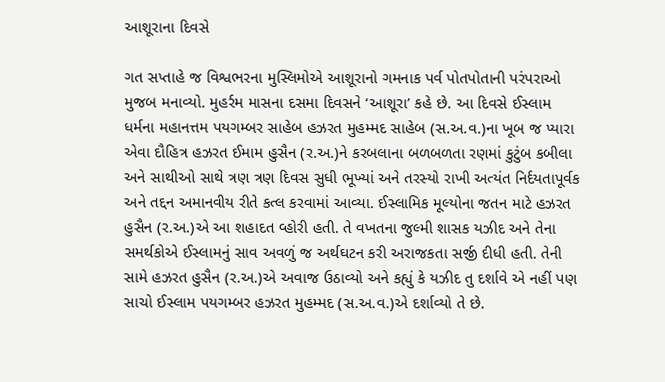આશૂરાના દિવસે

ગત સપ્તાહે જ વિશ્વભરના મુસ્લિમોએ આશૂરાનો ગમનાક પર્વ પોતપોતાની પરંપરાઓ મુજબ મનાવ્યો. મુહર્રમ માસના દસમા દિવસને ‘આશૂરા’ કહે છે. આ દિવસે ઈસ્લામ ધર્મના મહાનત્તમ પયગમ્બર સાહેબ હઝરત મુહમ્મદ સાહેબ (સ.અ.વ.)ના ખૂબ જ પ્યારા એવા દૌહિત્ર હઝરત ઈમામ હુસૈન (ર.અ.)ને કરબલાના બળબળતા રણમાં કુટુંબ કબીલા અને સાથીઓ સાથે ત્રણ ત્રણ દિવસ સુધી ભૂખ્યાં અને તરસ્યો રાખી અત્યંત નિર્દયતાપૂર્વક અને તદ્દન અમાનવીય રીતે કત્લ કરવામાં આવ્યા. ઈસ્લામિક મૂલ્યોના જતન માટે હઝરત હુસૈન (ર.અ.)એ આ શહાદત વ્હોરી હતી. તે વખતના જુલ્મી શાસક યઝીદ અને તેના સમર્થકોએ ઈસ્લામનું સાવ અવળું જ અર્થઘટન કરી અરાજકતા સર્જી દીધી હતી. તેની સામે હઝરત હુસૈન (ર.અ.)એ અવાજ ઉઠાવ્યો અને કહ્યું કે યઝીદ તુ દર્શાવે એ નહીં પણ સાચો ઈસ્લામ પયગમ્બર હઝરત મુહમ્મદ (સ.અ.વ.)એ દર્શાવ્યો તે છે.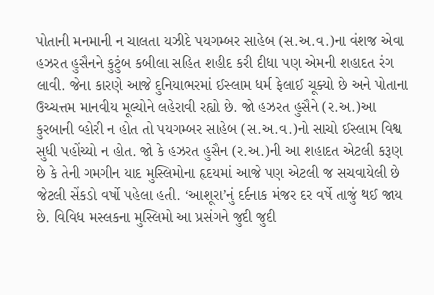પોતાની મનમાની ન ચાલતા યઝીદે પયગમ્બર સાહેબ (સ.અ.વ.)ના વંશજ એવા હઝરત હુસૈનને કુટુંબ કબીલા સહિત શહીદ કરી દીધા પણ એમની શહાદત રંગ લાવી. જેના કારણે આજે દુનિયાભરમાં ઈસ્લામ ધર્મ ફેલાઈ ચૂક્યો છે અને પોતાના ઉચ્ચત્તમ માનવીય મૂલ્યોને લહેરાવી રહ્યો છે. જો હઝરત હુસૈને (ર.અ.)આ કુરબાની વ્હોરી ન હોત તો પયગમ્બર સાહેબ (સ.અ.વ.)નો સાચો ઈસ્લામ વિશ્વ સુધી પહોંચ્યો ન હોત. જો કે હઝરત હુસૈન (ર.અ.)ની આ શહાદત એટલી કરૂણ છે કે તેની ગમગીન યાદ મુસ્લિમોના હૃદયમાં આજે પણ એટલી જ સચવાયેલી છે જેટલી સેંકડો વર્ષો પહેલા હતી. ‘આશૂરા’નું દર્દનાક મંજર દર વર્ષે તાજું થઈ જાય છે. વિવિધ મસ્લકના મુસ્લિમો આ પ્રસંગને જુદી જુદી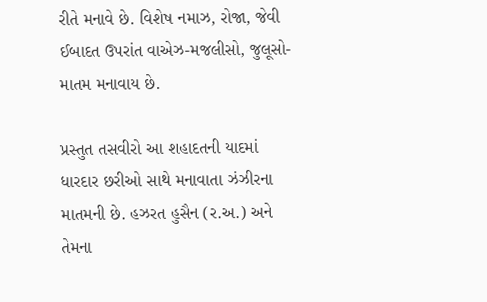રીતે મનાવે છે. વિશેષ નમાઝ, રોજા, જેવી ઈબાદત ઉપરાંત વાએઝ-મજલીસો, જુલૂસો-માતમ મનાવાય છે.

પ્રસ્તુત તસવીરો આ શહાદતની યાદમાં ધારદાર છરીઓ સાથે મનાવાતા ઝંઝીરના માતમની છે. હઝરત હુસૈન (ર.અ.) અને તેમના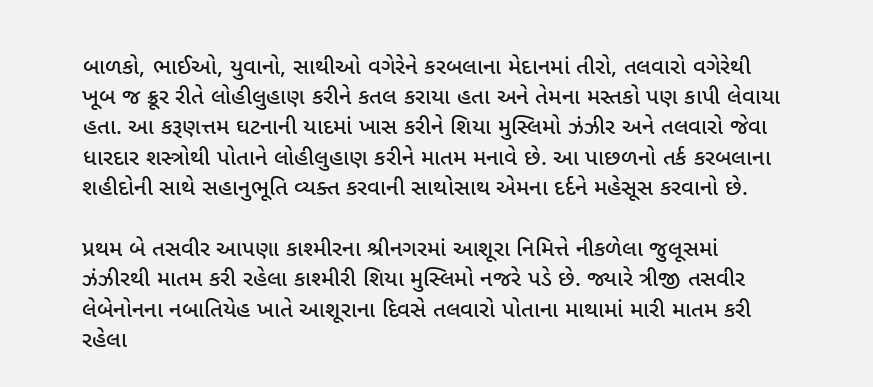બાળકો, ભાઈઓ, યુવાનો, સાથીઓ વગેરેને કરબલાના મેદાનમાં તીરો, તલવારો વગેરેથી ખૂબ જ ક્રૂર રીતે લોહીલુહાણ કરીને કતલ કરાયા હતા અને તેમના મસ્તકો પણ કાપી લેવાયા હતા. આ કરૂણત્તમ ઘટનાની યાદમાં ખાસ કરીને શિયા મુસ્લિમો ઝંઝીર અને તલવારો જેવા ધારદાર શસ્ત્રોથી પોતાને લોહીલુહાણ કરીને માતમ મનાવે છે. આ પાછળનો તર્ક કરબલાના શહીદોની સાથે સહાનુભૂતિ વ્યક્ત કરવાની સાથોસાથ એમના દર્દને મહેસૂસ કરવાનો છે.

પ્રથમ બે તસવીર આપણા કાશ્મીરના શ્રીનગરમાં આશૂરા નિમિત્તે નીકળેલા જુલૂસમાં ઝંઝીરથી માતમ કરી રહેલા કાશ્મીરી શિયા મુસ્લિમો નજરે પડે છે. જ્યારે ત્રીજી તસવીર લેબેનોનના નબાતિયેહ ખાતે આશૂરાના દિવસે તલવારો પોતાના માથામાં મારી માતમ કરી રહેલા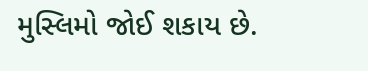મુસ્લિમો જોઈ શકાય છે.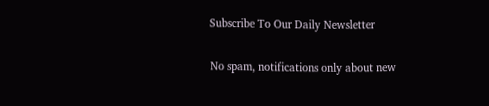Subscribe To Our Daily Newsletter

No spam, notifications only about new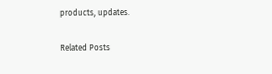products, updates.

Related Posts